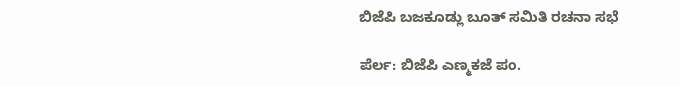ಬಿಜೆಪಿ ಬಜಕೂಡ್ಲು ಬೂತ್ ಸಮಿತಿ ರಚನಾ ಸಭೆ

ಪೆರ್ಲ: ಬಿಜೆಪಿ ಎಣ್ಮಕಜೆ ಪಂ.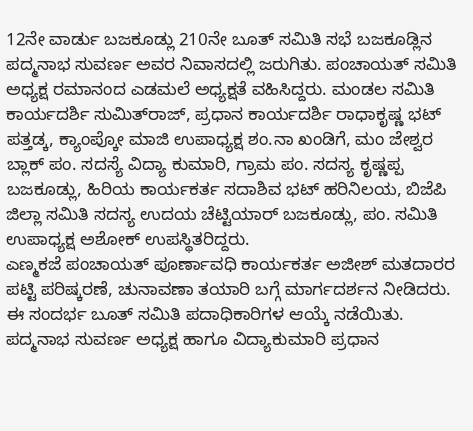12ನೇ ವಾರ್ಡು ಬಜಕೂಡ್ಲು 210ನೇ ಬೂತ್ ಸಮಿತಿ ಸಭೆ ಬಜಕೂಡ್ಲಿನ ಪದ್ಮನಾಭ ಸುವರ್ಣ ಅವರ ನಿವಾಸದಲ್ಲಿ ಜರುಗಿತು. ಪಂಚಾಯತ್ ಸಮಿತಿ ಅಧ್ಯಕ್ಷ ರಮಾನಂದ ಎಡಮಲೆ ಅಧ್ಯಕ್ಷತೆ ವಹಿಸಿದ್ದರು. ಮಂಡಲ ಸಮಿತಿ ಕಾರ್ಯದರ್ಶಿ ಸುಮಿತ್‌ರಾಜ್, ಪ್ರಧಾನ ಕಾರ್ಯದರ್ಶಿ ರಾಧಾಕೃಷ್ಣ ಭಟ್ ಪತ್ತಡ್ಕ, ಕ್ಯಾಂಪ್ಕೋ ಮಾಜಿ ಉಪಾಧ್ಯಕ್ಷ ಶಂ.ನಾ ಖಂಡಿಗೆ, ಮಂ ಜೇಶ್ವರ ಬ್ಲಾಕ್ ಪಂ. ಸದಸ್ಯೆ ವಿದ್ಯಾ ಕುಮಾರಿ, ಗ್ರಾಮ ಪಂ. ಸದಸ್ಯ ಕೃಷ್ಣಪ್ಪ ಬಜಕೂಡ್ಲು, ಹಿರಿಯ ಕಾರ್ಯಕರ್ತ ಸದಾಶಿವ ಭಟ್ ಹರಿನಿಲಯ, ಬಿಜೆಪಿ ಜಿಲ್ಲಾ ಸಮಿತಿ ಸದಸ್ಯ ಉದಯ ಚೆಟ್ಟಿಯಾರ್ ಬಜಕೂಡ್ಲು, ಪಂ. ಸಮಿತಿ ಉಪಾಧ್ಯಕ್ಷ ಅಶೋಕ್ ಉಪಸ್ಥಿತರಿದ್ದರು.
ಎಣ್ಮಕಜೆ ಪಂಚಾಯತ್ ಪೂರ್ಣಾವಧಿ ಕಾರ್ಯಕರ್ತ ಅಜೀಶ್ ಮತದಾರರ ಪಟ್ಟಿ ಪರಿಷ್ಕರಣೆ, ಚುನಾವಣಾ ತಯಾರಿ ಬಗ್ಗೆ ಮಾರ್ಗದರ್ಶನ ನೀಡಿದರು. ಈ ಸಂದರ್ಭ ಬೂತ್ ಸಮಿತಿ ಪದಾಧಿಕಾರಿಗಳ ಆಯ್ಕೆ ನಡೆಯಿತು. ಪದ್ಮನಾಭ ಸುವರ್ಣ ಅಧ್ಯಕ್ಷ ಹಾಗೂ ವಿದ್ಯಾಕುಮಾರಿ ಪ್ರಧಾನ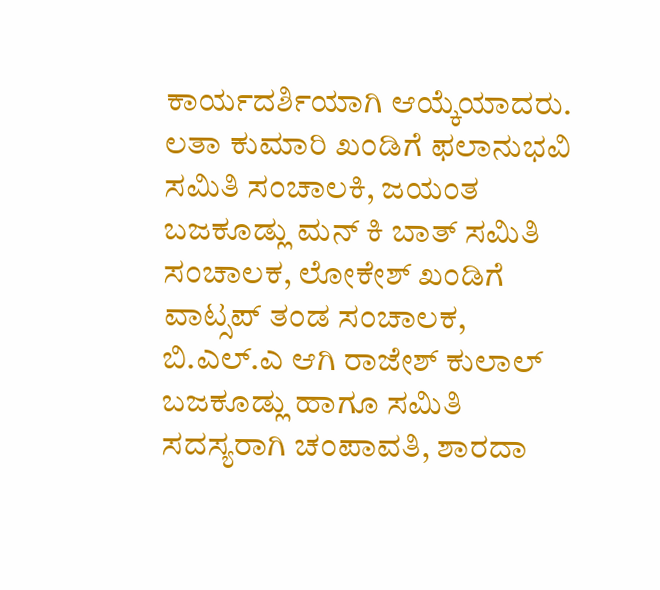ಕಾರ್ಯದರ್ಶಿಯಾಗಿ ಆಯ್ಕೆಯಾದರು. ಲತಾ ಕುಮಾರಿ ಖಂಡಿಗೆ ಫಲಾನುಭವಿ ಸಮಿತಿ ಸಂಚಾಲಕಿ, ಜಯಂತ ಬಜಕೂಡ್ಲು ಮನ್ ಕಿ ಬಾತ್ ಸಮಿತಿ ಸಂಚಾಲಕ, ಲೋಕೇಶ್ ಖಂಡಿಗೆ ವಾಟ್ಸಪ್ ತಂಡ ಸಂಚಾಲಕ, ಬಿ.ಎಲ್.ಎ ಆಗಿ ರಾಜೇಶ್ ಕುಲಾಲ್ ಬಜಕೂಡ್ಲು ಹಾಗೂ ಸಮಿತಿ ಸದಸ್ಯರಾಗಿ ಚಂಪಾವತಿ, ಶಾರದಾ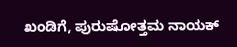ಖಂಡಿಗೆ, ಪುರುಷೋತ್ತಮ ನಾಯಕ್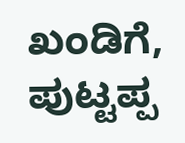ಖಂಡಿಗೆ, ಪುಟ್ಟಪ್ಪ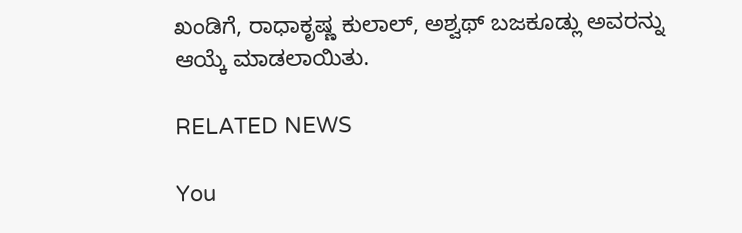ಖಂಡಿಗೆ, ರಾಧಾಕೃಷ್ಣ ಕುಲಾಲ್, ಅಶ್ವಥ್ ಬಜಕೂಡ್ಲು ಅವರನ್ನು ಆಯ್ಕೆ ಮಾಡಲಾಯಿತು.

RELATED NEWS

You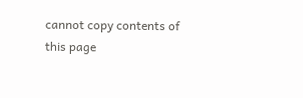cannot copy contents of this page